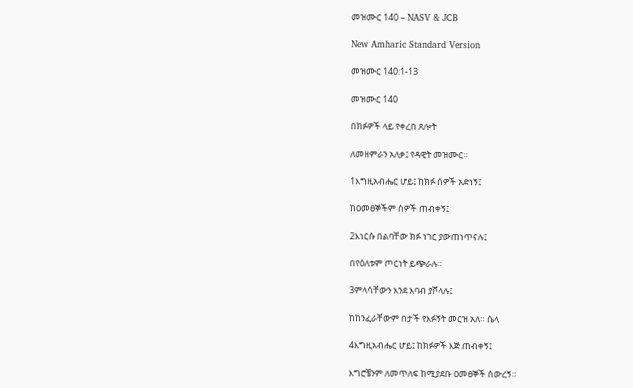መዝሙር 140 – NASV & JCB

New Amharic Standard Version

መዝሙር 140:1-13

መዝሙር 140

በክፉዎች ላይ የቀረበ ጸሎት

ለመዘምራን አለቃ፤ የዳዊት መዝሙር።

1እግዚአብሔር ሆይ፤ ከክፉ ሰዎች አድነኝ፤

ከዐመፀኞችም ሰዎች ጠብቀኝ፤

2እነርሱ በልባቸው ክፉ ነገር ያውጠነጥናሉ፤

በየዕለቱም ጦርነት ይጭራሉ።

3ምላሳቸውን እንደ እባብ ያሾላሉ፤

ከከንፈራቸውም በታች የእፉኝት መርዝ አለ። ሴላ

4እግዚአብሔር ሆይ፤ ከክፉዎች እጅ ጠብቀኝ፤

እግሮቼንም ለመጥለፍ ከሚያደቡ ዐመፀኞች ሰውረኝ።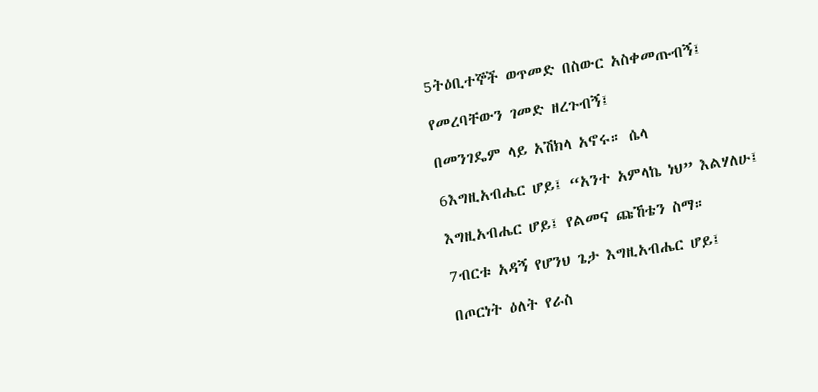5ትዕቢተኞች ወጥመድ በስውር አስቀመጡብኝ፤

የመረባቸውን ገመድ ዘረጉብኝ፤

በመንገዴም ላይ አሽክላ አኖሩ። ሴላ

6እግዚአብሔር ሆይ፤ “አንተ አምላኬ ነህ” እልሃለሁ፤

እግዚአብሔር ሆይ፤ የልመና ጩኸቴን ስማ።

7ብርቱ አዳኝ የሆንህ ጌታ እግዚአብሔር ሆይ፤

በጦርነት ዕለት የራስ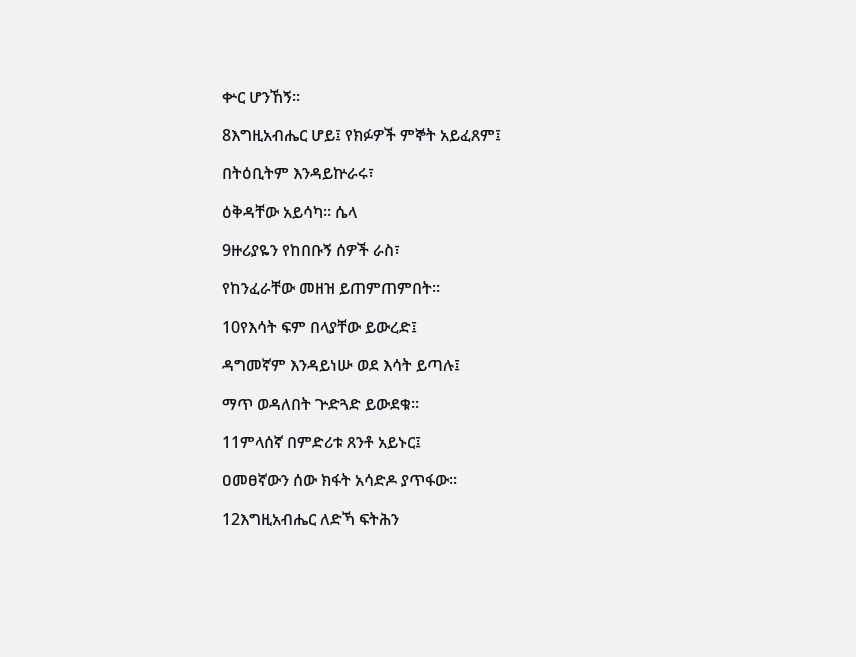ቍር ሆንኸኝ።

8እግዚአብሔር ሆይ፤ የክፉዎች ምኞት አይፈጸም፤

በትዕቢትም እንዳይኵራሩ፣

ዕቅዳቸው አይሳካ። ሴላ

9ዙሪያዬን የከበቡኝ ሰዎች ራስ፣

የከንፈራቸው መዘዝ ይጠምጠምበት።

10የእሳት ፍም በላያቸው ይውረድ፤

ዳግመኛም እንዳይነሡ ወደ እሳት ይጣሉ፤

ማጥ ወዳለበት ጕድጓድ ይውደቁ።

11ምላሰኛ በምድሪቱ ጸንቶ አይኑር፤

ዐመፀኛውን ሰው ክፋት አሳድዶ ያጥፋው።

12እግዚአብሔር ለድኻ ፍትሕን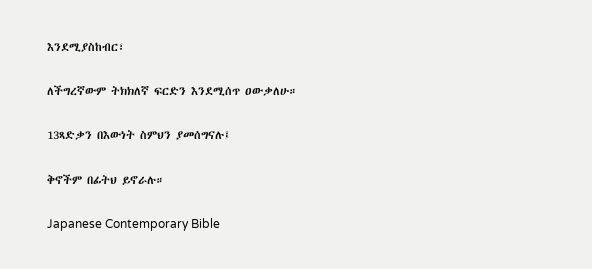እንደሚያስከብር፣

ለችግረኛውም ትክክለኛ ፍርድን እንደሚሰጥ ዐውቃለሁ።

13ጻድቃን በእውነት ስምህን ያመሰግናሉ፤

ቅኖችም በፊትህ ይኖራሉ።

Japanese Contemporary Bible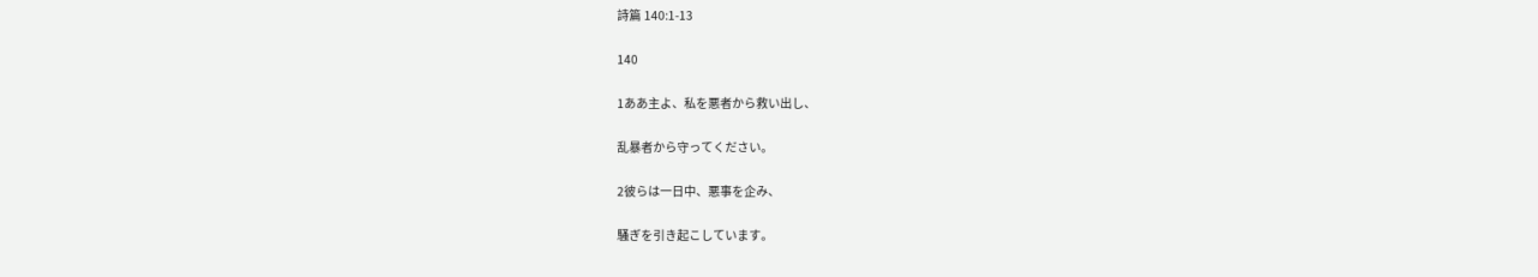詩篇 140:1-13

140

1ああ主よ、私を悪者から救い出し、

乱暴者から守ってください。

2彼らは一日中、悪事を企み、

騒ぎを引き起こしています。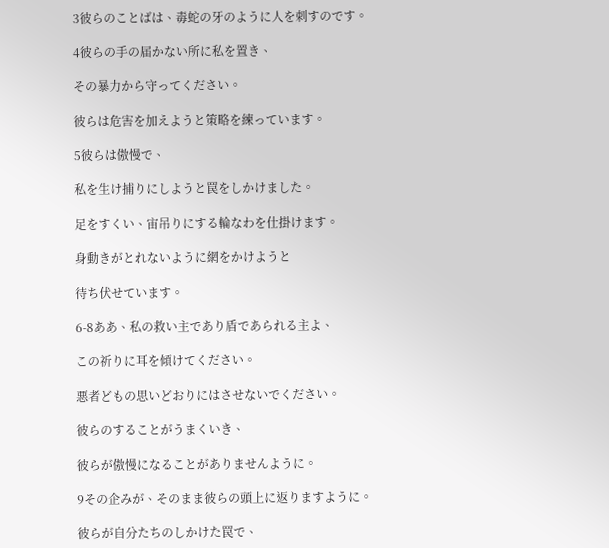3彼らのことばは、毒蛇の牙のように人を刺すのです。

4彼らの手の届かない所に私を置き、

その暴力から守ってください。

彼らは危害を加えようと策略を練っています。

5彼らは傲慢で、

私を生け捕りにしようと罠をしかけました。

足をすくい、宙吊りにする輪なわを仕掛けます。

身動きがとれないように網をかけようと

待ち伏せています。

6-8ああ、私の救い主であり盾であられる主よ、

この祈りに耳を傾けてください。

悪者どもの思いどおりにはさせないでください。

彼らのすることがうまくいき、

彼らが傲慢になることがありませんように。

9その企みが、そのまま彼らの頭上に返りますように。

彼らが自分たちのしかけた罠で、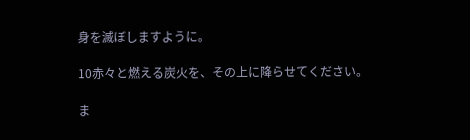身を滅ぼしますように。

10赤々と燃える炭火を、その上に降らせてください。

ま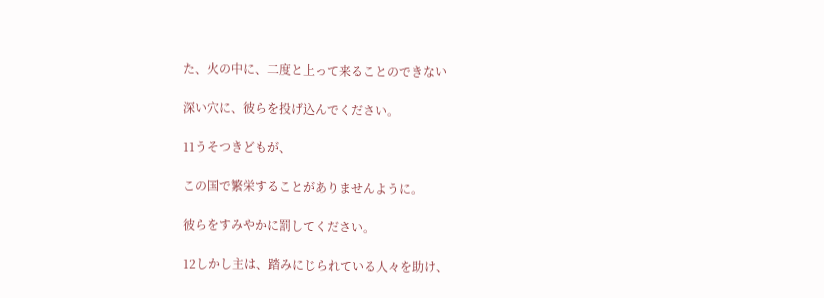た、火の中に、二度と上って来ることのできない

深い穴に、彼らを投げ込んでください。

11うそつきどもが、

この国で繁栄することがありませんように。

彼らをすみやかに罰してください。

12しかし主は、踏みにじられている人々を助け、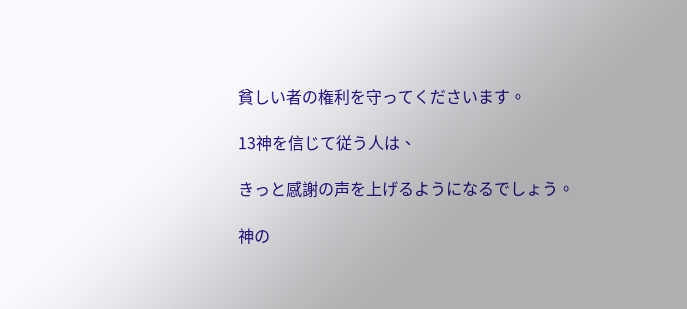貧しい者の権利を守ってくださいます。

13神を信じて従う人は、

きっと感謝の声を上げるようになるでしょう。

神の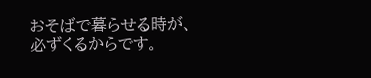おそばで暮らせる時が、必ずくるからです。